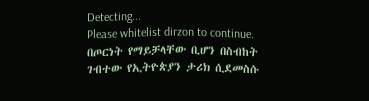Detecting...
Please whitelist dirzon to continue.
በጦርነት የማይቻላቸው ቢሆን በስብከት ገብተው የኢትዮጵያን ታሪክ ሲደመስሱ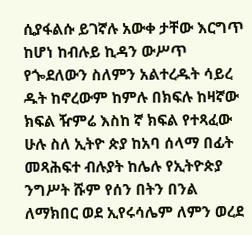ሲያፋልሱ ይገኛሉ አውቀ ታቸው እርግጥ ከሆነ ከብሉይ ኪዳን ውሥጥ የጐደለውን ስለምን አልተረዱት ሳይረ ዱት ከኖረውም ከምሉ በክፍሉ ከዛኛው ክፍል ዥምሬ እስከ ኛ ክፍል የተጻፈው ሁሉ ስለ ኢትዮ ጵያ ከአባ ሰላማ በፊት መጻሕፍተ ብሉያት ከሌሉ የኢትዮጵያ ንግሥት ሹም የሰን በትን በንል ለማክበር ወደ ኢየሩሳሌም ለምን ወረደ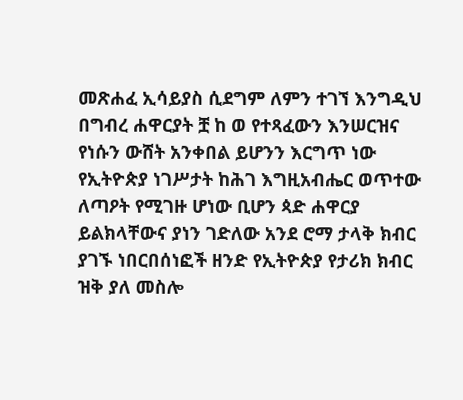መጽሐፈ ኢሳይያስ ሲደግም ለምን ተገኘ እንግዲህ በግብረ ሐዋርያት ቿ ከ ወ የተጻፈውን እንሠርዝና የነሱን ውሸት አንቀበል ይሆንን እርግጥ ነው የኢትዮጵያ ነገሥታት ከሕገ እግዚአብሔር ወጥተው ለጣዖት የሚገዙ ሆነው ቢሆን ጳድ ሐዋርያ ይልክላቸውና ያነን ገድለው አንደ ሮማ ታላቅ ክብር ያገኙ ነበርበሰነፎች ዘንድ የኢትዮጵያ የታሪክ ክብር ዝቅ ያለ መስሎ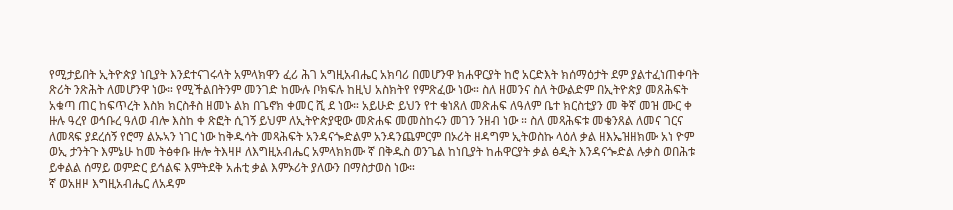የሚታይበት ኢትዮጵያ ነቢያት እንደተናገሩላት አምላክዋን ፈሪ ሕገ አግዚአብሔር አክባሪ በመሆንዋ ክሐዋርያት ከሮ አርድእት ክሰማዕታት ደም ያልተፈነጠቀባት ጽሪት ንጽሕት ለመሆንዋ ነው። የሚችልበትንም መንገድ ከሙሉ ቦክፍሉ ከዚህ አስክትየ የምጽፈው ነው። ስለ ዘመንና ስለ ትውልድም በኢትዮጵያ መጸሕፍት አቁጣ ጠር ከፍጥረት እስክ ክርስቶስ ዘመኑ ልክ በጌኖክ ቀመር ሺ ደ ነው። አይሁድ ይህን የተ ቁነጸለ መጽሐፍ ለዓለም ቤተ ክርስቲያን መ ቅኛ መዝ ሙር ቀ ዙሉ ዓረየ ወኅቡረ ዓለወ ብሎ እስከ ቀ ጽፎት ሲገኝ ይህም ለኢትዮጵያዊው መጽሐፍ መመስከሩን መገን ንዘብ ነው ። ስለ መጻሕፍቱ መቄንጸል ለመና ገርና ለመጻፍ ያደረሰኝ የሮማ ልኡኣን ነገር ነው ከቅዱሳት መጻሕፍት አንዳናጐድልም አንዳንጨምርም በኦሪት ዘዳግም ኢትወስኩ ላዕለ ቃል ዘእኤዝዘክሙ አነ ዮም ወኢ ታንትጉ እምኔሁ ከመ ትፅቀቡ ዙሎ ትእዛዞ ለእግዚአብሔር አምላክክሙ ኛ በቅዱስ ወንጌል ከነቢያት ከሐዋርያት ቃል ፅዲት እንዳናጐድል ሉቃስ ወበሕቱ ይቀልል ሰማይ ወምድር ይኅልፍ እምትደቅ አሐቲ ቃል እምኦሪት ያለውን በማስታወስ ነው።
ኛ ወአዘዞ እግዚአብሔር ለአዳም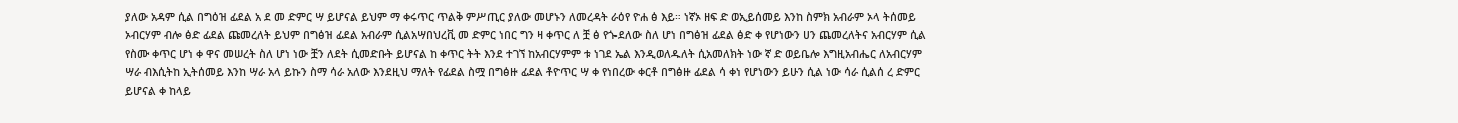ያለው አዳም ሲል በግዕዝ ፊደል አ ደ መ ድምር ሣ ይሆናል ይህም ማ ቀሩጥር ጥልቅ ምሥጢር ያለው መሆኑን ለመረዳት ራዕየ ዮሐ ፅ እይ። ነኛኦ ዘፍ ድ ወኢይሰመይ እንከ ስምክ አብራም ኦላ ትሰመይ ኦብርሃም ብሎ ፅድ ፊደል ጩመረለት ይህም በግፅዝ ፊደል አብራም ሲልአሣበህረቪ መ ድምር ነበር ግን ዛ ቀጥር ለ ቿ ፅ የጐደለው ስለ ሆነ በግፅዝ ፊደል ፅድ ቀ የሆነውን ሀን ጨመረለትና አብርሃም ሲል የስሙ ቀጥር ሆነ ቀ ዋና መሠረት ስለ ሆነ ነው ቿን ለደት ሲመድቡት ይሆናል ከ ቀጥር ትት እንደ ተገኘ ከአብርሃምም ቱ ነገደ ኤል እንዲወለዱለት ሲአመለክት ነው ኛ ድ ወይቤሎ እግዚአብሔር ለአብርሃም ሣራ ብእሲትከ ኢትሰመይ እንከ ሣራ አላ ይኩን ስማ ሳራ አለው እንደዚህ ማለት የፊደል ስሟ በግፅዙ ፊደል ቶዮጥር ሣ ቀ የነበረው ቀርቶ በግፅዙ ፊደል ሳ ቀነ የሆነውን ይሁን ሲል ነው ሳራ ሲልሰ ረ ድምር ይሆናል ቀ ከላይ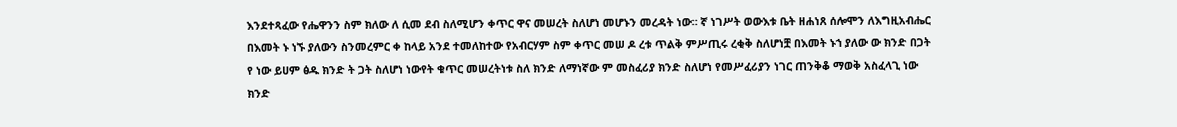እንደተጻፈው የሔዋንን ስም ክለው ለ ሲመ ደብ ስለሚሆን ቀጥር ዋና መሠረት ስለሆነ መሆኑን መረዳት ነው። ኛ ነገሥት ወውእቱ ቤት ዘሐነጸ ሰሎሞን ለእግዚአብሔር በእመት ኑ ነኙ ያለውን ስንመረምር ቀ ከላይ አንደ ተመለከተው የአብርሃም ስም ቀጥር መሠ ዶ ረቱ ጥልቅ ምሥጢሩ ረቂቅ ስለሆነቿ በእመት ኑኀ ያለው ው ክንድ በጋት የ ነው ይሀም ፅዱ ክንድ ት ጋት ስለሆነ ነውየት ቁጥር መሠረትነቱ ስለ ክንድ ለማነኛው ም መስፈሪያ ክንድ ስለሆነ የመሥፈሪያን ነገር ጠንቅቆ ማወቅ አስፈላጊ ነው ክንድ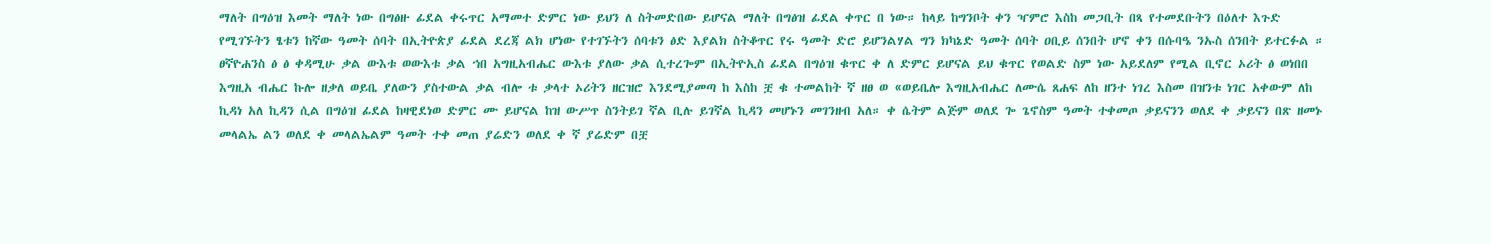ማለት በግዕዝ እመት ማለት ነው በግፅዙ ፊደል ቀሩጥር አማመተ ድምር ነው ይህን ለ ስትመድበው ይሆናል ማለት በግፅዝ ፊደል ቀጥር በ ነው። ከላይ ከግንቦት ቀን ዣምሮ እስከ መጋቢት በጻ የተመደቡትን በዕለተ እጉድ የሚገኙትን ፄቱን ከኛው ዓመት ሰባት በኢትዮጵያ ፊደል ደረጃ ልክ ሆነው የተገኙትን ሰባቱን ፅድ እያልክ ስትቆጥር የሩ ዓመት ድሮ ይሆንልሃል ግን ክካኔድ ዓመት ሰባት ዐቢይ ሰንበት ሆኖ ቀን በሱባዔ ንኡስ ሰንበት ይተርፉል ። ፀኛዮሐንስ ፅ ፅ ቀዳሚሁ ቃል ውእቱ ወውእቱ ቃል ኀበ አግዚአብሔር ውእቱ ያለው ቃል ሲተረጐም በኢትዮኢስ ፊደል በግዕዝ ቁጥር ቀ ለ ድምር ይሆናል ይህ ቁጥር የወልድ ስም ነው አይደለም የሚል ቢኖር ኦሪት ፅ ወነበበ እግዚአ ብሔር ኩሎ ዘቃለ ወይቤ ያለውን ያስተውል ቃል ብሎ ቱ ቃላተ ኦሪትን ዘርዝሮ እንደሚያመጣ ከ እስከ ቿ ቁ ተመልከት ኛ ዘፀ ወ «ወይቤሎ እግዚአብሔር ለሙሴ ጸሐፍ ለከ ዘንተ ነገረ እስመ በዝንቱ ነገር አቀውም ለከ ኪዳነ አለ ኪዳን ሲል በግዕዝ ፊደል ከዛዊደነወ ድምር ሙ ይሆናል ከዝ ውሥጥ ስንትይገ ኛል ቢሉ ይገኛል ኪዳን መሆኑን መገንዘብ አለ። ቀ ሴትም ልጅም ወለደ ጐ ጌኖስም ዓመት ተቀመጦ ቃይናንን ወለደ ቀ ቃይናን በጽ ዘመኑ መላልኤ ልን ወለደ ቀ መላልኤልም ዓመት ተቀ መጠ ያሬድን ወለደ ቀ ኛ ያሬድም በቿ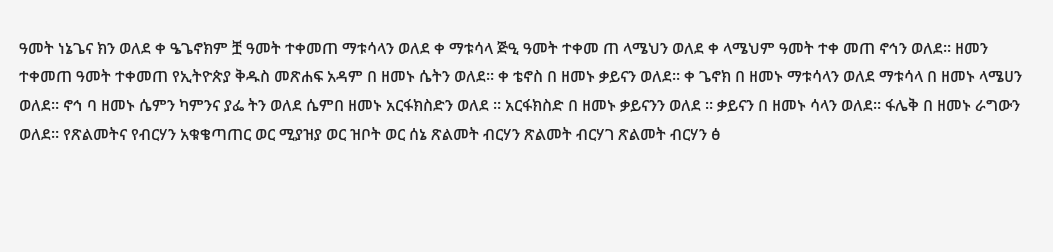ዓመት ነኔጌና ክን ወለደ ቀ ዔጌኖክም ቿ ዓመት ተቀመጠ ማቱሳላን ወለደ ቀ ማቱሳላ ጅዒ ዓመት ተቀመ ጠ ላሜህን ወለደ ቀ ላሜህም ዓመት ተቀ መጠ ኖኅን ወለደ። ዘመን ተቀመጠ ዓመት ተቀመጠ የኢትዮጵያ ቅዱስ መጽሐፍ አዳም በ ዘመኑ ሴትን ወለደ። ቀ ቴኖስ በ ዘመኑ ቃይናን ወለደ። ቀ ጌኖክ በ ዘመኑ ማቱሳላን ወለደ ማቱሳላ በ ዘመኑ ላሜሀን ወለደ። ኖኅ ባ ዘመኑ ሴምን ካምንና ያፌ ትን ወለደ ሴምበ ዘመኑ አርፋክስድን ወለደ ። አርፋክስድ በ ዘመኑ ቃይናንን ወለደ ። ቃይናን በ ዘመኑ ሳላን ወለደ። ፋሌቅ በ ዘመኑ ራግውን ወለደ። የጽልመትና የብርሃን አቁቄጣጠር ወር ሚያዝያ ወር ዝቦት ወር ሰኔ ጽልመት ብርሃን ጽልመት ብርሃገ ጽልመት ብርሃን ፅ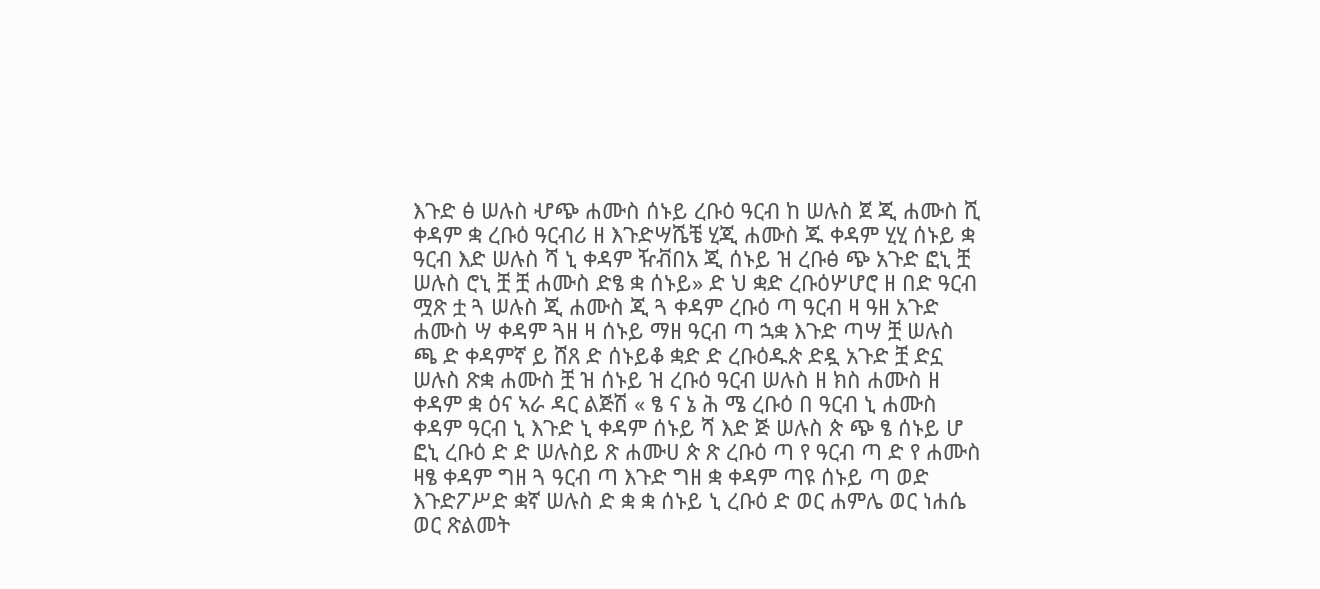እጉድ ፅ ሠሉስ ሇጭ ሐሙስ ሰኑይ ረቡዕ ዓርብ ከ ሠሉስ ጀ ጂ ሐሙስ ሺ ቀዳም ቋ ረቡዕ ዓርብሪ ዘ እጉድሣሼቼ ሂጂ ሐሙስ ጁ ቀዳም ሂሂ ሰኑይ ቋ ዓርብ እድ ሠሉስ ሻ ኒ ቀዳም ዥቭበአ ጂ ሰኑይ ዝ ረቡፅ ጭ አጉድ ፎኒ ቿ ሠሉስ ሮኒ ቿ ቿ ሐሙስ ድፄ ቋ ሰኑይ» ድ ህ ቋድ ረቡዕሦሆሮ ዘ በድ ዓርብ ሟጽ ቷ ጓ ሠሉስ ጂ ሐሙስ ጂ ጓ ቀዳም ረቡዕ ጣ ዓርብ ዛ ዓዘ አጉድ ሐሙስ ሣ ቀዳም ጓዘ ዛ ሰኑይ ማዘ ዓርብ ጣ ኋቋ እጉድ ጣሣ ቿ ሠሉስ ጫ ድ ቀዳምኛ ይ ሸጸ ድ ሰኑይቆ ቋድ ድ ረቡዕዱጵ ድዷ አጉድ ቿ ድኗ ሠሉስ ጽቋ ሐሙስ ቿ ዝ ሰኑይ ዝ ረቡዕ ዓርብ ሠሉስ ዘ ክስ ሐሙስ ዘ ቀዳም ቋ ዕና ኣራ ዳር ልጅሽ « ፄ ና ኔ ሕ ሜ ረቡዕ በ ዓርብ ኒ ሐሙስ ቀዳም ዓርብ ኒ እጉድ ኒ ቀዳም ሰኑይ ሻ እድ ጅ ሠሉስ ጵ ጭ ፄ ሰኑይ ሆ ፎኒ ረቡዕ ድ ድ ሠሉስይ ጽ ሐሙሀ ጵ ጽ ረቡዕ ጣ የ ዓርብ ጣ ድ የ ሐሙስ ዛፄ ቀዳም ግዘ ጓ ዓርብ ጣ እጉድ ግዘ ቋ ቀዳም ጣዩ ሰኑይ ጣ ወድ እጉድፖሥድ ቋኛ ሠሉስ ድ ቋ ቋ ሰኑይ ኒ ረቡዕ ድ ወር ሐምሌ ወር ነሐሴ ወር ጽልመት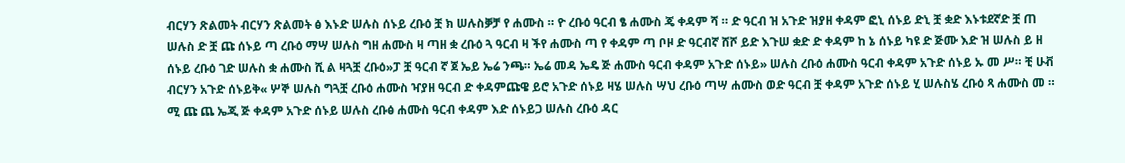ብርሃን ጽልመት ብርሃን ጽልመት ፅ እኑድ ሠሉስ ሰኑይ ረቡዕ ቿ ክ ሠሉስቓቻ የ ሐሙስ ። ዮ ረቡዕ ዓርብ ፄ ሐሙስ ጄ ቀዳም ሻ ። ድ ዓርብ ዝ አጉድ ዝያዘ ቀዳም ፎኒ ሰኑይ ድኒ ቿ ቋድ እኑቱደኛድ ቿ ጠ ሠሉስ ድ ቿ ጩ ሰኑይ ጣ ረቡዕ ማሣ ሠሉስ ግዘ ሐሙስ ዛ ጣዘ ቋ ረቡዕ ጓ ዓርብ ዛ ችየ ሐሙስ ጣ የ ቀዳም ጣ ቦዞ ድ ዓርብኛ ሸሾ ይድ እጉሠ ቋድ ድ ቀዳም ከ ኔ ሰኑይ ካዩ ድ ጅሙ እድ ዝ ሠሉስ ይ ዘ ሰኑይ ረቡዕ ገድ ሠሉስ ቋ ሐሙስ ሺ ል ዛጓቿ ረቡዕ»ፓ ቿ ዓርብ ኛ ጀ ኤይ ኤሬ ንጫ። ኤሬ መዳ ኤዴ ጅ ሐሙስ ዓርብ ቀዳም አጉድ ሰኑይ» ሠሉስ ረቡዕ ሐሙስ ዓርብ ቀዳም አጉድ ሰኑይ ኡ መ ሥ። ቺ ሁቭ ብርሃን አጉድ ሰኑይቅ« ሦኞ ሠሉስ ግጓቿ ረቡዕ ሐሙስ ዣያዘ ዓርብ ድ ቀዳምጩዌ ይሮ አጉድ ሰኑይ ዛሄ ሠሉስ ሣህ ረቡዕ ጣሣ ሐሙስ ወድ ዓርብ ቿ ቀዳም አጉድ ሰኑይ ሂ ሠሉስሄ ረቡዕ ጻ ሐሙስ መ ። ሚ ጩ ጨ ኤጂ ጅ ቀዳም አጉድ ሰኑይ ሠሉስ ረቡፅ ሐሙስ ዓርብ ቀዳም እድ ሰኑይጋ ሠሉስ ረቡዕ ዳር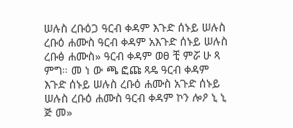ሠሉስ ረቡዕጋ ዓርብ ቀዳም እጉድ ሰኑይ ሠሉስ ረቡዕ ሐሙስ ዓርብ ቀዳም አእጉድ ሰኑይ ሠሉስ ረቡፅ ሐሙስ» ዓርብ ቀዳም ወፀ ቺ ምሯ ሁ ጻ ምግ። መ ነ ው ጫ ፎጩ ጻዴ ዓርብ ቀዳም እጉድ ሰኑይ ሠሉስ ረቡዕ ሐሙስ አጉድ ሰኑይ ሠሉስ ረቡዕ ሐሙስ ዓርብ ቀዳም ኮን ሎዖ ኒ ኒ ጅ መ»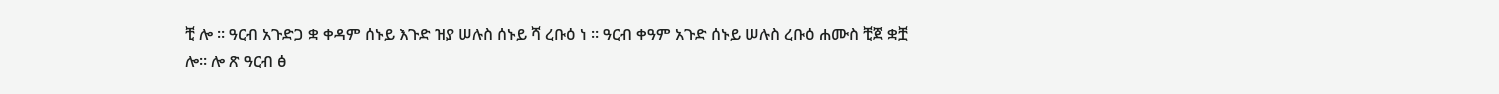ቺ ሎ ። ዓርብ አጉድጋ ቋ ቀዳም ሰኑይ እጉድ ዝያ ሠሉስ ሰኑይ ሻ ረቡዕ ነ ። ዓርብ ቀዓም አጉድ ሰኑይ ሠሉስ ረቡዕ ሐሙስ ቺጀ ቋቿ ሎ። ሎ ጽ ዓርብ ፅ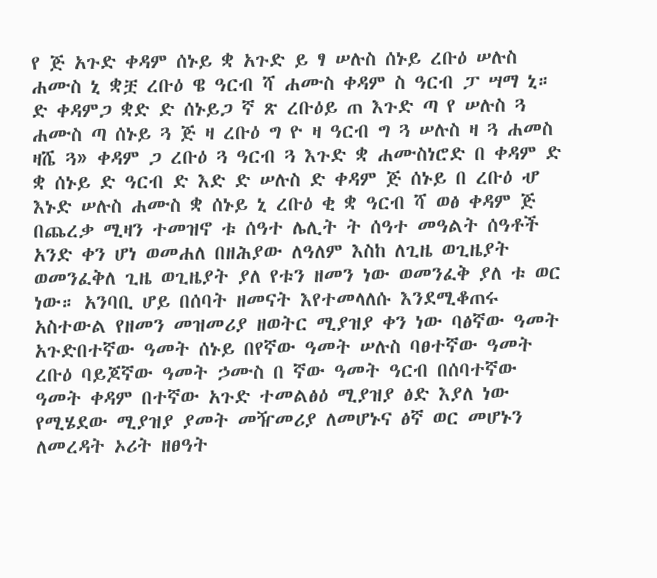የ ጅ አጉድ ቀዳም ሰኑይ ቋ አጉድ ይ ፃ ሠሉስ ሰኑይ ረቡዕ ሠሉስ ሐሙስ ኒ ቋቿ ረቡዕ ዌ ዓርብ ሻ ሐሙስ ቀዳም ስ ዓርብ ፓ ሣማ ኒ። ድ ቀዳምጋ ቋድ ድ ሰኑይጋ ኛ ጽ ረቡዕይ ጠ እጉድ ጣ የ ሠሉስ ጓ ሐሙስ ጣ ሰኑይ ጓ ጅ ዛ ረቡዕ ግ ዮ ዛ ዓርብ ግ ጓ ሠሉስ ዛ ጓ ሐመስ ዛሼ ጓ» ቀዳም ጋ ረቡዕ ጓ ዓርብ ጓ እጉድ ቋ ሐሙስነሮድ በ ቀዳም ድ ቋ ሰኑይ ድ ዓርብ ድ እድ ድ ሠሉስ ድ ቀዳም ጅ ሰኑይ በ ረቡዕ ሇ እኑድ ሠሉስ ሐሙስ ቋ ሰኑይ ኒ ረቡዕ ቂ ቋ ዓርብ ሻ ወፅ ቀዳም ጅ በጨረቃ ሚዛን ተመዝኖ ቱ ሰዓተ ሌሊት ት ሰዓተ መዓልት ሰዓቶች አንድ ቀን ሆነ ወመሐለ በዘሕያው ለዓለም እስከ ለጊዜ ወጊዜያት ወመንፈቅለ ጊዜ ወጊዜያት ያለ የቱን ዘመን ነው ወመንፈቅ ያለ ቱ ወር ነው። አንባቢ ሆይ በሰባት ዘመናት እየተመላለሱ እንደሚቆጠሩ አስተውል የዘመን መዝመሪያ ዘወትር ሚያዝያ ቀን ነው ባፅኛው ዓመት አጉድበተኛው ዓመት ሰኑይ በየኛው ዓመት ሠሉስ ባፀተኛው ዓመት ረቡዕ ባይጆኛው ዓመት ኃሙስ በ ኛው ዓመት ዓርብ በሰባተኛው ዓመት ቀዳም በተኛው አጉድ ተመልፅዕ ሚያዝያ ፅድ እያለ ነው የሚሄደው ሚያዝያ ያመት መዥመሪያ ለመሆኑና ፅኛ ወር መሆኑን ለመረዳት ኦሪት ዘፀዓት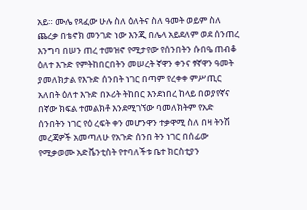አይ። ሙሌ የጻፈው ሁሉ ስለ ዕለትና ስለ ዓመት ወይም ስለ ጨረቃ በቴኖክ መንገድ ነው እንጂ በሌላ አይደለም ወደ ሰንጠረ እንግባ በሠን ጠረ ተመዝኖ የሚታየው የሰንበትን ሱበዔ ጠብቆ ዕለተ እጉድ የምትከበርበትን መሠረት ኛዋን ቀንና ፃኛዋን ዓመት ያመለክታል የእጉድ ሰንበት ነገር በጣም የረቀቀ ምሥጢር አለበት ዕለተ እጉድ በኦሪት ትከበር እንደነበረ ከላይ በወያየኛና በኛው ክፍል ተመልክቶ እንደሚገኘው ባመለክትም የአድ ሰንበትን ነገር የዕ ረፍት ቀን መሆንዋን ተቃዋሚ ስለ በዛ ትንሽ መረጃዎች አመጣለሁ የአጉድ ሰንበ ትን ነገር በሰፊው የሚቃወሙ አድቬንቲስት የተባለችቱ ቤተ ክርስቲያን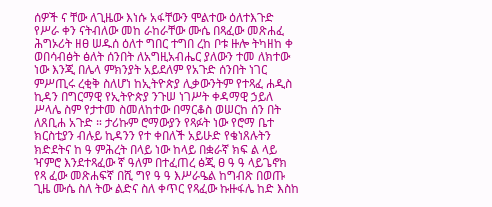ሰዎች ና ቸው ለጊዜው እነሱ አፋቸውን ሞልተው ዕለተእጉድ የሥራ ቀን ናትብለው መከ ራከራቸው ሙሴ በጻፈው መጽሐፈ ሕግኦሪት ዘፀ ሠዱሰ ዕለተ ግበር ተግበ ረከ ቦቱ ዙሎ ትካዘከ ቀ ወበሳብፅት ፅለት ሰንበት ለአግዚአብሔር ያለውን ተመ ለክተው ነው እንጂ በሌላ ምክንያት አይደለም የአጉድ ሰንበት ነገር ምሥጢሩ ረቂቅ ስለሆነ ከኢትዮጵያ ሊቃውንትም የተጻፈ ሐዲስ ኪዳን በግርማዊ የኢትዮጵያ ንጉሠ ነገሥት ቀዳማዊ ኃይለ ሥላሌ ስም የታተመ ስመለከተው በማርቆስ ወሠርከ ሰን በት ለጸቢሐ አጉድ ። ታሪኩም ሮማውያን የጻፉት ነው የሮማ ቤተ ክርስቲያን ብሉይ ኪዳንን የተ ቀበለች አይሁድ የቄነጸሉትን ክድደትና ከ ዓ ምሕረት በላይ ነው ከላይ በቋራኛ ክፍ ል ላይ ዣምሮ እንደተጻፈው ኛ ዓለም በተፈጠረ ፅጂ ፀ ዓ ዓ ላይጌኖክ የጻ ፈው መጽሐፍኛ በሺ ግየ ዓ ዓ እሥራዔል ከግብጽ በወጡ ጊዜ ሙሴ ስለ ትው ልድና ስለ ቀጥር የጻፈው ኩዙፋሌ ከድ እስከ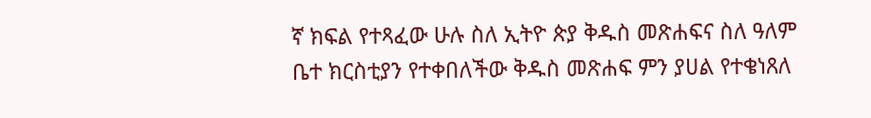ኛ ክፍል የተጻፈው ሁሉ ስለ ኢትዮ ጵያ ቅዱስ መጽሐፍና ስለ ዓለም ቤተ ክርስቲያን የተቀበለችው ቅዱስ መጽሐፍ ምን ያሀል የተቄነጸለ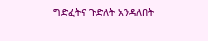ግድፈትና ጉድለት አንዳለበት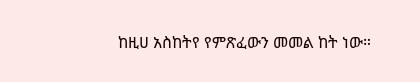ከዚሀ አስከትየ የምጽፈውን መመል ከት ነው።